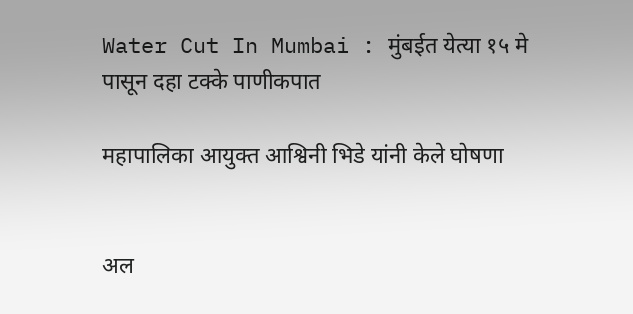Water Cut In Mumbai : मुंबईत येत्या १५ मे पासून दहा टक्के पाणीकपात

महापालिका आयुक्त आश्विनी भिडे यांनी केले घोषणा


अल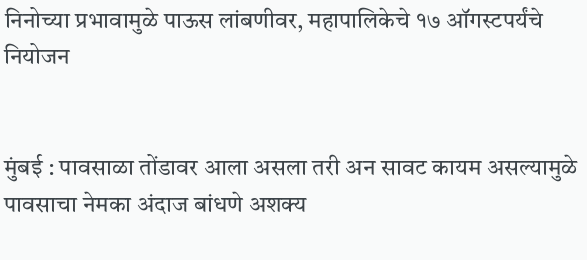निनोच्या प्रभावामुळे पाऊस लांबणीवर, महापालिकेचे १७ ऑगस्टपर्यंचे नियोजन


मुंबई : पावसाळा तोंडावर आला असला तरी अन सावट कायम असल्यामुळे पावसाचा नेमका अंदाज बांधणे अशक्य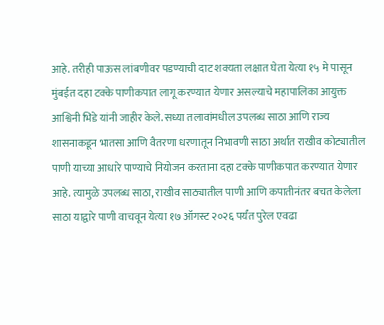आहे. तरीही पाऊस लांबणीवर पडण्याची दाट शक्यता लक्षात घेता येत्या १५ मे पासून मुंबईत दहा टक्के पाणीकपात लागू करण्यात येणार असल्याचे महापालिका आयुक्त आश्विनी भिडे यांनी जाहीर केले. सध्या तलावांमधील उपलब्ध साठा आणि राज्य शासनाकडून भातसा आणि वैतरणा धरणातून निभावणी साठा अर्थात राखीव कोट्यातील पाणी याच्या आधारे पाण्याचे नियोजन करताना दहा टक्के पाणीकपात करण्यात येणार आहे. त्यामुळे उपलब्ध साठा, राखीव साठ्यातील पाणी आणि कपातीनंतर बचत केलेला साठा याद्वारे पाणी वाचवून येत्या १७ ऑगस्ट २०२६ पर्यंत पुरेल एवढा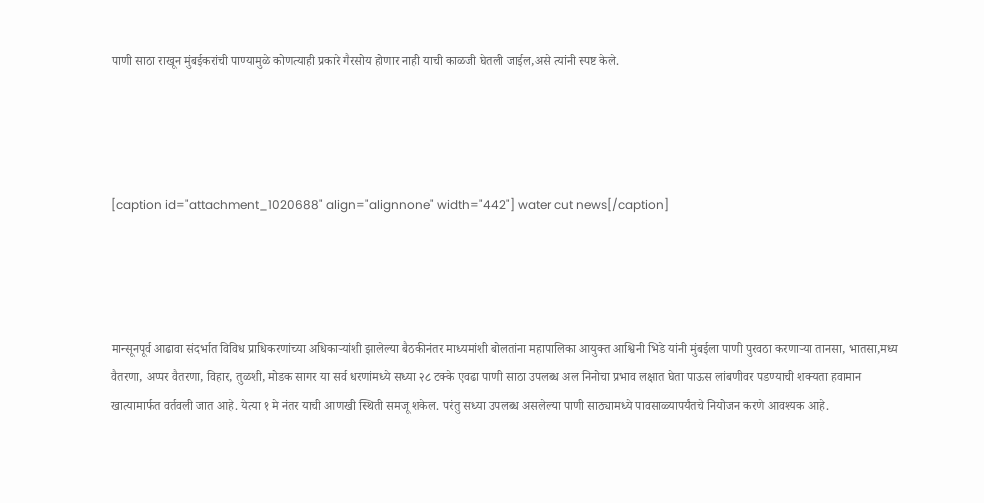पाणी साठा राखून मुंबईकरांची पाण्यामुळे कोणत्याही प्रकारे गैरसोय होणार नाही याची काळजी घेतली जाईल,असे त्यांनी स्पष्ट केले.




[caption id="attachment_1020688" align="alignnone" width="442"] water cut news[/caption]




मान्सूनपूर्व आढावा संदर्भात विविध प्राधिकरणांच्या अधिकाऱ्यांशी झालेल्या बैठकीनंतर माध्यमांशी बोलतांना महापालिका आयुक्त आश्विनी भिडे यांनी मुंबईला पाणी पुरवठा करणाऱ्या तानसा, भातसा,मध्य वैतरणा, अप्पर वैतरणा, विहार, तुळशी, मोडक सागर या सर्व धरणांमध्ये सध्या २८ टक्के एवढा पाणी साठा उपलब्ध अल निनोचा प्रभाव लक्षात घेता पाऊस लांबणीवर पडण्याची शक्यता हवामान खात्यामार्फत वर्तवली जात आहे. येत्या १ मे नंतर याची आणखी स्थिती समजू शकेल. परंतु सध्या उपलब्ध असलेल्या पाणी साठ्यामध्ये पावसाळ्यापर्यंतचे नियोजन करणे आवश्यक आहे.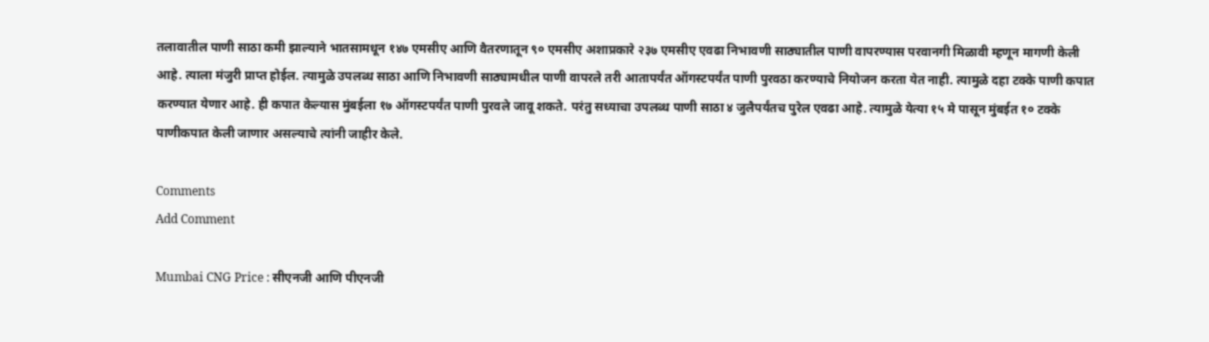तलावातील पाणी साठा कमी झाल्याने भातसामधून १४७ एमसीए आणि वैतरणातून ९० एमसीए अशाप्रकारे २३७ एमसीए एवढा निभावणी साठ्यातील पाणी वापरण्यास परवानगी मिळावी म्हणून मागणी केली आहे. त्याला मंजुरी प्राप्त होईल. त्यामुळे उपलब्ध साठा आणि निभावणी साठ्यामधील पाणी वापरले तरी आतापर्यंत ऑगस्टपर्यंत पाणी पुरवठा करण्याचे नियोजन करता येत नाही. त्यामुळे दहा टक्के पाणी कपात करण्यात येणार आहे. ही कपात केल्यास मुंबईला १७ ऑगस्टपर्यंत पाणी पुरवले जावू शकते. परंतु सध्याचा उपलब्ध पाणी साठा ४ जुलैपर्यंतच पुरेल एवढा आहे. त्यामुळे येत्या १५ मे पासून मुंबईत १० टक्के पाणीकपात केली जाणार असल्याचे त्यांनी जाहीर केले.

Comments
Add Comment

Mumbai CNG Price : सीएनजी आणि पीएनजी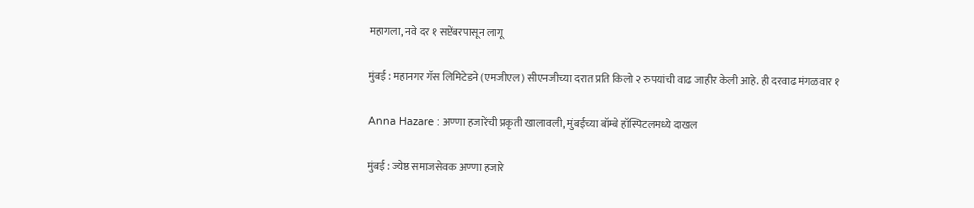महागला, नवे दर १ सप्टेंबरपासून लागू

मुंबई : महानगर गॅस लिमिटेडने (एमजीएल) सीएनजीच्या दरात प्रति किलो २ रुपयांची वाढ जाहीर केली आहे. ही दरवाढ मंगळवार १

Anna Hazare : अण्णा हजारेंची प्रकृती खालावली, मुंबईच्या बॉम्बे हॉस्पिटलमध्ये दाखल

मुंबई : ज्येष्ठ समाजसेवक अण्णा हजारे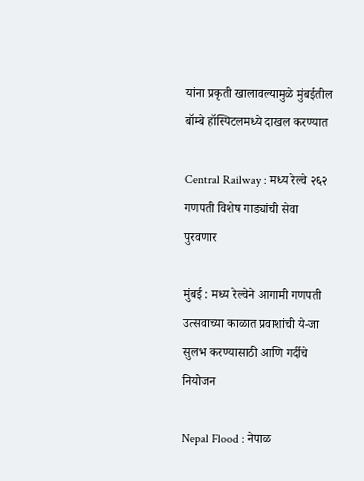यांना प्रकृती खालावल्यामुळे मुंबईतील बॉम्बे हॉस्पिटलमध्ये दाखल करण्यात

Central Railway : मध्य रेल्वे २६२ गणपती विशेष गाड्यांची सेवा पुरवणार

मुंबई : मध्य रेल्वेने आगामी गणपती उत्सवाच्या काळात प्रवाशांची ये-जा सुलभ करण्यासाठी आणि गर्दीचे नियोजन

Nepal Flood : नेपाळ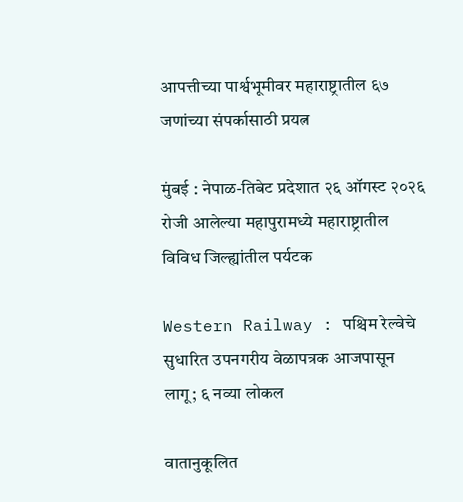आपत्तीच्या पार्श्वभूमीवर महाराष्ट्रातील ६७ जणांच्या संपर्कासाठी प्रयत्न

मुंबई : नेपाळ-तिबेट प्रदेशात २६ ऑगस्ट २०२६ रोजी आलेल्या महापुरामध्ये महाराष्ट्रातील विविध जिल्ह्यांतील पर्यटक

Western Railway : पश्चिम रेल्वेचे सुधारित उपनगरीय वेळापत्रक आजपासून लागू; ६ नव्या लोकल

वातानुकूलित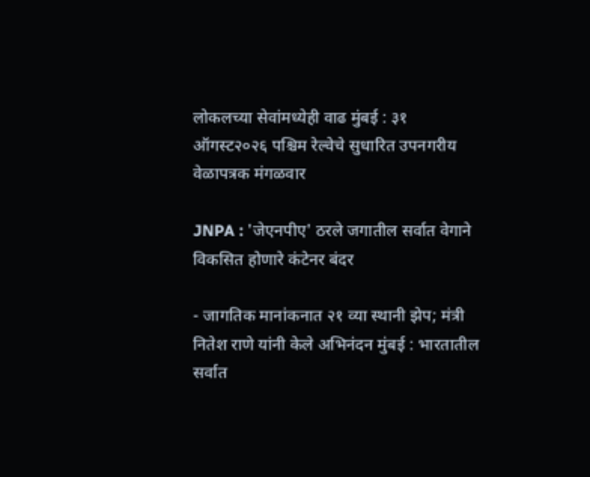लोकलच्या सेवांमध्येही वाढ मुंबई : ३१ ऑगस्ट२०२६ पश्चिम रेल्वेचे सुधारित उपनगरीय वेळापत्रक मंगळवार

JNPA : 'जेएनपीए' ठरले जगातील सर्वात वेगाने विकसित होणारे कंटेनर बंदर

- जागतिक मानांकनात २१ व्या स्थानी झेप; मंत्री नितेश राणे यांनी केले अभिनंदन मुंबई : भारतातील सर्वात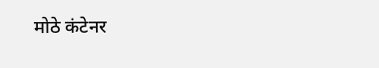मोठे कंटेनर